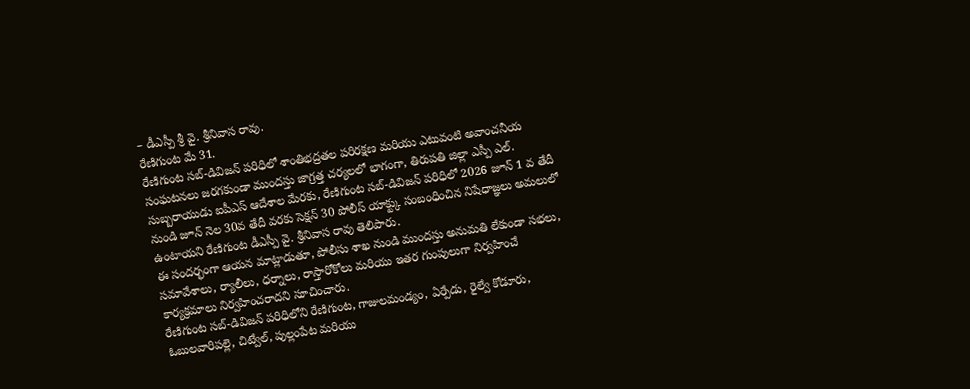– డీఎస్పీ శ్రీ వై. శ్రీనివాస రావు.
రేణిగుంట మే 31.
రేణిగుంట సబ్-డివిజన్ పరిధిలో శాంతిభద్రతల పరిరక్షణ మరియు ఎటువంటి అవాంచనీయ సంఘటనలు జరగకుండా ముందస్తు జాగ్రత్త చర్యలలో భాగంగా, తిరుపతి జిల్లా ఎస్పీ ఎల్. సుబ్బరాయుడు ఐపీఎస్ ఆదేశాల మేరకు, రేణిగుంట సబ్-డివిజన్ పరిధిలో 2026 జూన్ 1 వ తేదీ నుండి జూన్ నెల 30వ తేదీ వరకు సెక్షన్ 30 పోలీస్ యాక్ట్కు సంబంధించిన నిషేధాజ్ఞలు అమలులో ఉంటాయని రేణిగుంట డీఎస్పీ వై. శ్రీనివాస రావు తెలిపారు.
ఈ సందర్భంగా ఆయన మాట్లాడుతూ, పోలీసు శాఖ నుండి ముందస్తు అనుమతి లేకుండా సభలు, సమావేశాలు, ర్యాలీలు, ధర్నాలు, రాస్తారోకోలు మరియు ఇతర గుంపులుగా నిర్వహించే కార్యక్రమాలు నిర్వహించరాదని సూచించారు.
రేణిగుంట సబ్-డివిజన్ పరిధిలోని రేణిగుంట, గాజులమండ్యం, ఏర్పేడు, రైల్వే కోడూరు, ఓబులవారిపల్లె, చిట్వేల్, పుల్లంపేట మరియు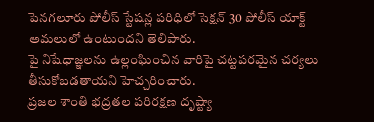పెనగలూరు పోలీస్ స్టేషన్ల పరిధిలో సెక్షన్ 30 పోలీస్ యాక్ట్ అమలులో ఉంటుందని తెలిపారు.
పై నిషేధాజ్ఞలను ఉల్లంఘించిన వారిపై చట్టపరమైన చర్యలు తీసుకోబడతాయని హెచ్చరించారు.
ప్రజల శాంతి భద్రతల పరిరక్షణ దృష్ట్యా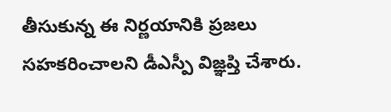తీసుకున్న ఈ నిర్ణయానికి ప్రజలు సహకరించాలని డీఎస్పీ విజ్ఞప్తి చేశారు.